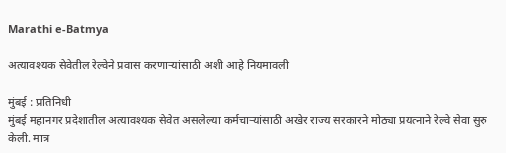Marathi e-Batmya

अत्यावश्यक सेवेतील रेल्वेने प्रवास करणाऱ्यांसाठी अशी आहे नियमावली

मुंबई : प्रतिनिधी
मुंबई महानगर प्रदेशातील अत्यावश्यक सेवेत असलेल्या कर्मचाऱ्यांसाठी अखेर राज्य सरकारने मोठ्या प्रयत्नाने रेल्वे सेवा सुरु केली. मात्र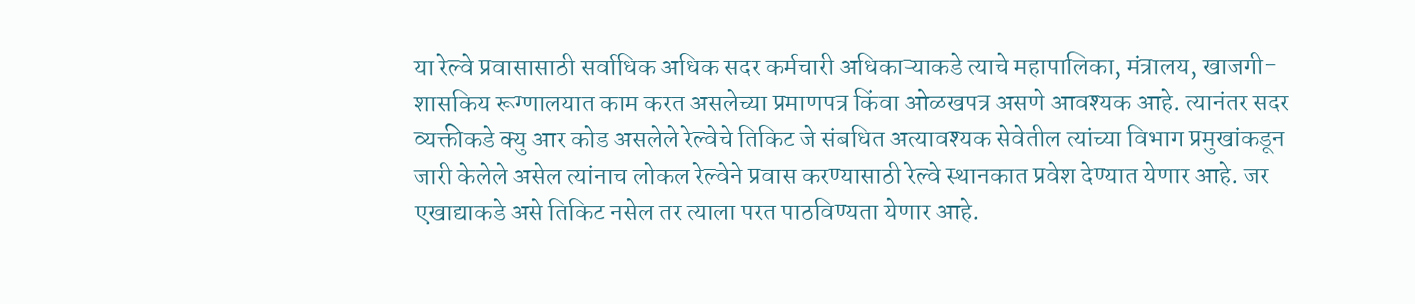या रेल्वे प्रवासासाठी सर्वाधिक अधिक सदर कर्मचारी अधिकाऱ्याकडे त्याचे महापालिका, मंत्रालय, खाजगी-शासकिय रूग्णालयात काम करत असलेच्या प्रमाणपत्र किंवा ओळखपत्र असणे आवश्यक आहे. त्यानंतर सदर व्यक्तीकडे क्यु आर कोड असलेले रेल्वेचे तिकिट जे संबधित अत्यावश्यक सेवेतील त्यांच्या विभाग प्रमुखांकडून जारी केलेले असेल त्यांनाच लोकल रेल्वेने प्रवास करण्यासाठी रेल्वे स्थानकात प्रवेश देण्यात येणार आहे. जर एखाद्याकडे असे तिकिट नसेल तर त्याला परत पाठविण्यता येणार आहे.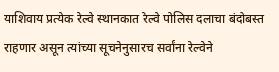याशिवाय प्रत्येक रेल्वे स्थानकात रेल्वे पोलिस दलाचा बंदोबस्त राहणार असून त्यांच्या सूचनेनुसारच सर्वांना रेल्वेने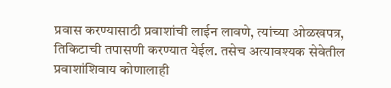प्रवास करण्यासाठी प्रवाशांची लाईन लावणे, त्यांच्या ओळखपत्र, तिकिटाची तपासणी करण्यात येईल. तसेच अत्यावश्यक सेवेतील प्रवाशांशिवाय कोणालाही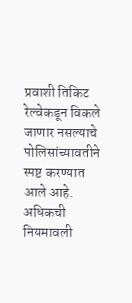प्रवाशी तिकिट रेल्वेकडून विकले जाणार नसल्याचे पोलिसांच्यावतीने स्पष्ट करण्यात आले आहे.
अधिकची नियमावली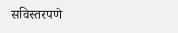सविस्तरपणे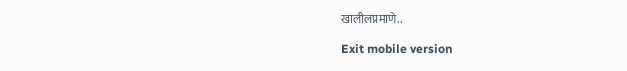खालीलप्रमाणे..

Exit mobile version